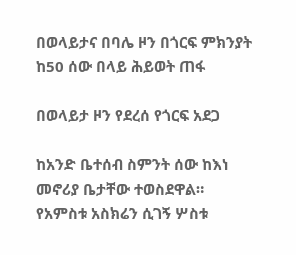በወላይታና በባሌ ዞን በጎርፍ ምክንያት ከ50 ሰው በላይ ሕይወት ጠፋ

በወላይታ ዞን የደረሰ የጎርፍ አደጋ

ከአንድ ቤተሰብ ስምንት ሰው ከእነ መኖሪያ ቤታቸው ተወስደዋል። የአምስቱ አስክሬን ሲገኝ ሦስቱ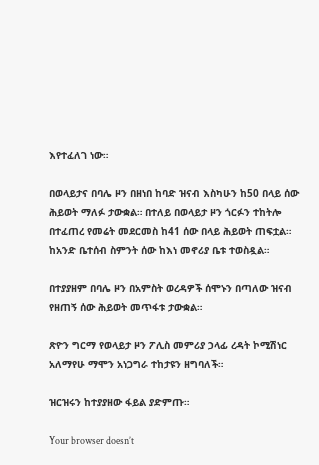እየተፈለገ ነው።

በወላይታና በባሌ ዞን በዘነበ ከባድ ዝናብ እስካሁን ከ50 በላይ ሰው ሕይወት ማለፉ ታውቋል። በተለይ በወላይታ ዞን ጎርፉን ተከትሎ በተፈጠረ የመሬት መደርመስ ከ41 ሰው በላይ ሕይወት ጠፍቷል። ከአንድ ቤተሰብ ስምንት ሰው ከእነ መኖሪያ ቤቱ ተወስዷል።

በተያያዘም በባሌ ዞን በአምስት ወረዳዎች ሰሞኑን በጣለው ዝናብ የዘጠኝ ሰው ሕይወት መጥፋቱ ታውቋል።

ጽዮን ግርማ የወላይታ ዞን ፖሊስ መምሪያ ኃላፊ ረዳት ኮሚሽነር አለማየሁ ማሞን አነጋግራ ተከታዩን ዘግባለች።

ዝርዝሩን ከተያያዘው ፋይል ያድምጡ።

Your browser doesn’t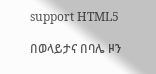support HTML5

በወላይታና በባሌ ዞን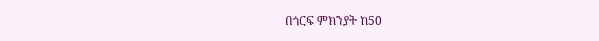በጎርፍ ምክንያት ከ50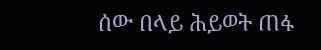ሰው በላይ ሕይወት ጠፋ